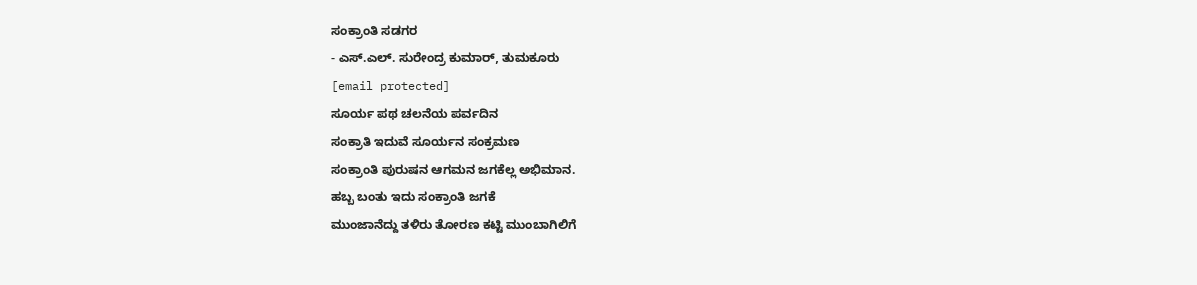ಸಂಕ್ರಾಂತಿ ಸಡಗರ
- ಎಸ್.ಎಲ್. ಸುರೇಂದ್ರ ಕುಮಾರ್, ತುಮಕೂರು
[email protected]
ಸೂರ್ಯ ಪಥ ಚಲನೆಯ ಪರ್ವದಿನ
ಸಂಕ್ರಾತಿ ಇದುವೆ ಸೂರ್ಯನ ಸಂಕ್ರಮಣ
ಸಂಕ್ರಾಂತಿ ಪುರುಷನ ಆಗಮನ ಜಗಕೆಲ್ಲ ಅಭಿಮಾನ.
ಹಬ್ಬ ಬಂತು ಇದು ಸಂಕ್ರಾಂತಿ ಜಗಕೆ
ಮುಂಜಾನೆದ್ದು ತಳಿರು ತೋರಣ ಕಟ್ಟಿ ಮುಂಬಾಗಿಲಿಗೆ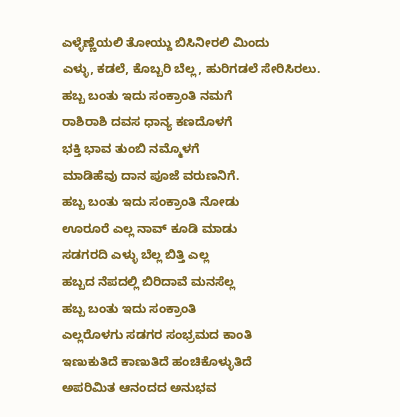ಎಳ್ಳೆಣ್ಣೆಯಲಿ ತೋಯ್ದು ಬಿಸಿನೀರಲಿ ಮಿಂದು
ಎಳ್ಳು, ಕಡಲೆ, ಕೊಬ್ಬರಿ ಬೆಲ್ಲ, ಹುರಿಗಡಲೆ ಸೇರಿಸಿರಲು.
ಹಬ್ಬ ಬಂತು ಇದು ಸಂಕ್ರಾಂತಿ ನಮಗೆ
ರಾಶಿರಾಶಿ ದವಸ ಧಾನ್ಯ ಕಣದೊಳಗೆ
ಭಕ್ತಿ ಭಾವ ತುಂಬಿ ನಮ್ಮೊಳಗೆ
ಮಾಡಿಹೆವು ದಾನ ಪೂಜೆ ವರುಣನಿಗೆ.
ಹಬ್ಬ ಬಂತು ಇದು ಸಂಕ್ರಾಂತಿ ನೋಡು
ಊರೂರೆ ಎಲ್ಲ ನಾವ್ ಕೂಡಿ ಮಾಡು
ಸಡಗರದಿ ಎಳ್ಳು ಬೆಲ್ಲ ಬಿತ್ತಿ ಎಲ್ಲ
ಹಬ್ಬದ ನೆಪದಲ್ಲಿ ಬಿರಿದಾವೆ ಮನಸೆಲ್ಲ
ಹಬ್ಬ ಬಂತು ಇದು ಸಂಕ್ರಾಂತಿ
ಎಲ್ಲರೊಳಗು ಸಡಗರ ಸಂಭ್ರಮದ ಕಾಂತಿ
ಇಣುಕುತಿದೆ ಕಾಣುತಿದೆ ಹಂಚಿಕೊಳ್ಳುತಿದೆ
ಅಪರಿಮಿತ ಆನಂದದ ಅನುಭವ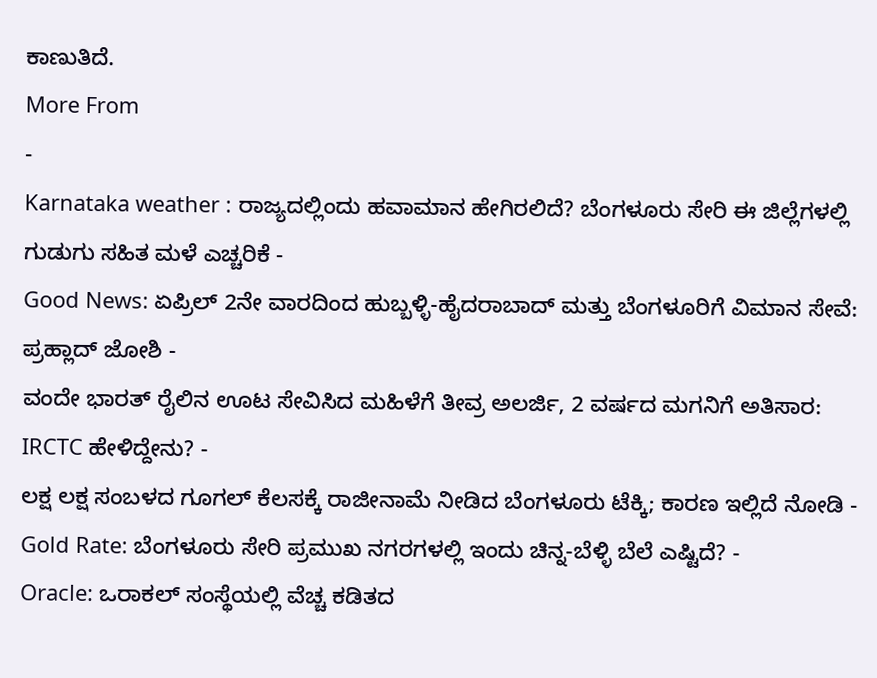ಕಾಣುತಿದೆ.
More From
-
Karnataka weather : ರಾಜ್ಯದಲ್ಲಿಂದು ಹವಾಮಾನ ಹೇಗಿರಲಿದೆ? ಬೆಂಗಳೂರು ಸೇರಿ ಈ ಜಿಲ್ಲೆಗಳಲ್ಲಿ ಗುಡುಗು ಸಹಿತ ಮಳೆ ಎಚ್ಚರಿಕೆ -
Good News: ಏಪ್ರಿಲ್ 2ನೇ ವಾರದಿಂದ ಹುಬ್ಬಳ್ಳಿ-ಹೈದರಾಬಾದ್ ಮತ್ತು ಬೆಂಗಳೂರಿಗೆ ವಿಮಾನ ಸೇವೆ: ಪ್ರಹ್ಲಾದ್ ಜೋಶಿ -
ವಂದೇ ಭಾರತ್ ರೈಲಿನ ಊಟ ಸೇವಿಸಿದ ಮಹಿಳೆಗೆ ತೀವ್ರ ಅಲರ್ಜಿ, 2 ವರ್ಷದ ಮಗನಿಗೆ ಅತಿಸಾರ: IRCTC ಹೇಳಿದ್ದೇನು? -
ಲಕ್ಷ ಲಕ್ಷ ಸಂಬಳದ ಗೂಗಲ್ ಕೆಲಸಕ್ಕೆ ರಾಜೀನಾಮೆ ನೀಡಿದ ಬೆಂಗಳೂರು ಟೆಕ್ಕಿ; ಕಾರಣ ಇಲ್ಲಿದೆ ನೋಡಿ -
Gold Rate: ಬೆಂಗಳೂರು ಸೇರಿ ಪ್ರಮುಖ ನಗರಗಳಲ್ಲಿ ಇಂದು ಚಿನ್ನ-ಬೆಳ್ಳಿ ಬೆಲೆ ಎಷ್ಟಿದೆ? -
Oracle: ಒರಾಕಲ್ ಸಂಸ್ಥೆಯಲ್ಲಿ ವೆಚ್ಚ ಕಡಿತದ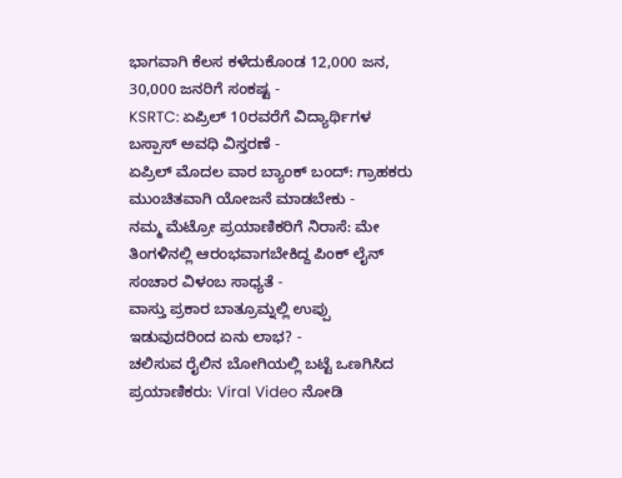ಭಾಗವಾಗಿ ಕೆಲಸ ಕಳೆದುಕೊಂಡ 12,000 ಜನ, 30,000 ಜನರಿಗೆ ಸಂಕಷ್ಟ -
KSRTC: ಏಪ್ರಿಲ್ 10ರವರೆಗೆ ವಿದ್ಯಾರ್ಥಿಗಳ ಬಸ್ಪಾಸ್ ಅವಧಿ ವಿಸ್ತರಣೆ -
ಏಪ್ರಿಲ್ ಮೊದಲ ವಾರ ಬ್ಯಾಂಕ್ ಬಂದ್: ಗ್ರಾಹಕರು ಮುಂಚಿತವಾಗಿ ಯೋಜನೆ ಮಾಡಬೇಕು -
ನಮ್ಮ ಮೆಟ್ರೋ ಪ್ರಯಾಣಿಕರಿಗೆ ನಿರಾಸೆ: ಮೇ ತಿಂಗಳಿನಲ್ಲಿ ಆರಂಭವಾಗಬೇಕಿದ್ದ ಪಿಂಕ್ ಲೈನ್ ಸಂಚಾರ ವಿಳಂಬ ಸಾಧ್ಯತೆ -
ವಾಸ್ತು ಪ್ರಕಾರ ಬಾತ್ರೂಮ್ನಲ್ಲಿ ಉಪ್ಪು ಇಡುವುದರಿಂದ ಏನು ಲಾಭ? -
ಚಲಿಸುವ ರೈಲಿನ ಬೋಗಿಯಲ್ಲಿ ಬಟ್ಟೆ ಒಣಗಿಸಿದ ಪ್ರಯಾಣಿಕರು: Viral Video ನೋಡಿ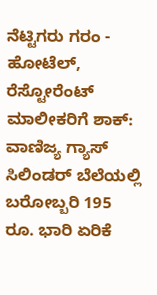ನೆಟ್ಟಿಗರು ಗರಂ -
ಹೋಟೆಲ್, ರೆಸ್ಟೋರೆಂಟ್ ಮಾಲೀಕರಿಗೆ ಶಾಕ್: ವಾಣಿಜ್ಯ ಗ್ಯಾಸ್ ಸಿಲಿಂಡರ್ ಬೆಲೆಯಲ್ಲಿ ಬರೋಬ್ಬರಿ 195 ರೂ. ಭಾರಿ ಏರಿಕೆ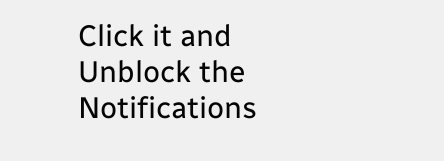Click it and Unblock the Notifications